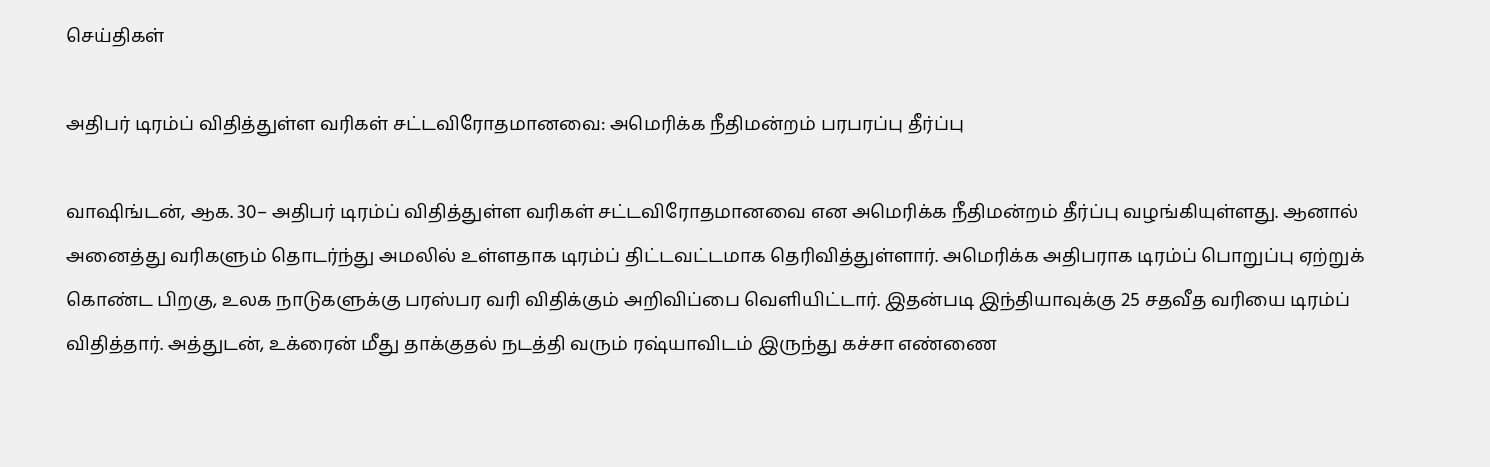செய்திகள்

அதிபர் டிரம்ப் விதித்துள்ள வரிகள் சட்டவிரோதமானவை: அமெரிக்க நீதிமன்றம் பரபரப்பு தீர்ப்பு

வாஷிங்டன், ஆக. 30– அதிபர் டிரம்ப் விதித்துள்ள வரிகள் சட்டவிரோதமானவை என அமெரிக்க நீதிமன்றம் தீர்ப்பு வழங்கியுள்ளது. ஆனால் அனைத்து வரிகளும் தொடர்ந்து அமலில் உள்ளதாக டிரம்ப் திட்டவட்டமாக தெரிவித்துள்ளார். அமெரிக்க அதிபராக டிரம்ப் பொறுப்பு ஏற்றுக் கொண்ட பிறகு, உலக நாடுகளுக்கு பரஸ்பர வரி விதிக்கும் அறிவிப்பை வெளியிட்டார். இதன்படி இந்தியாவுக்கு 25 சதவீத வரியை டிரம்ப் விதித்தார். அத்துடன், உக்ரைன் மீது தாக்குதல் நடத்தி வரும் ரஷ்யாவிடம் இருந்து கச்சா எண்ணை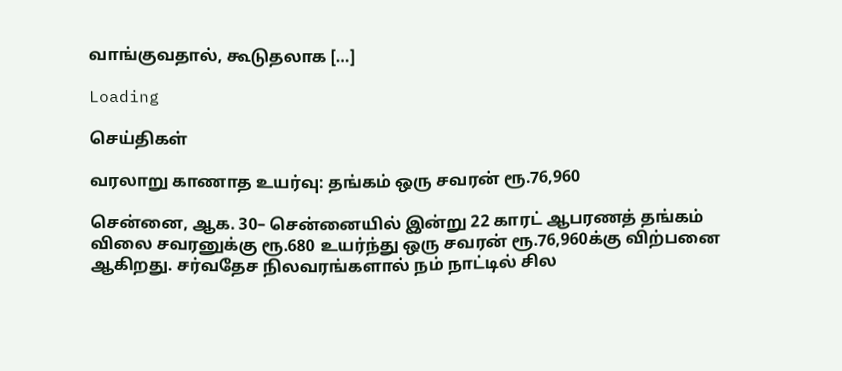வாங்குவதால், கூடுதலாக […]

Loading

செய்திகள்

வரலாறு காணாத உயர்வு: தங்கம் ஒரு சவரன் ரூ.76,960

சென்னை, ஆக. 30– சென்னையில் இன்று 22 காரட் ஆபரணத் தங்கம் விலை சவரனுக்கு ரூ.680 உயர்ந்து ஒரு சவரன் ரூ.76,960க்கு விற்பனை ஆகிறது. சர்வதேச நிலவரங்களால் நம் நாட்டில் சில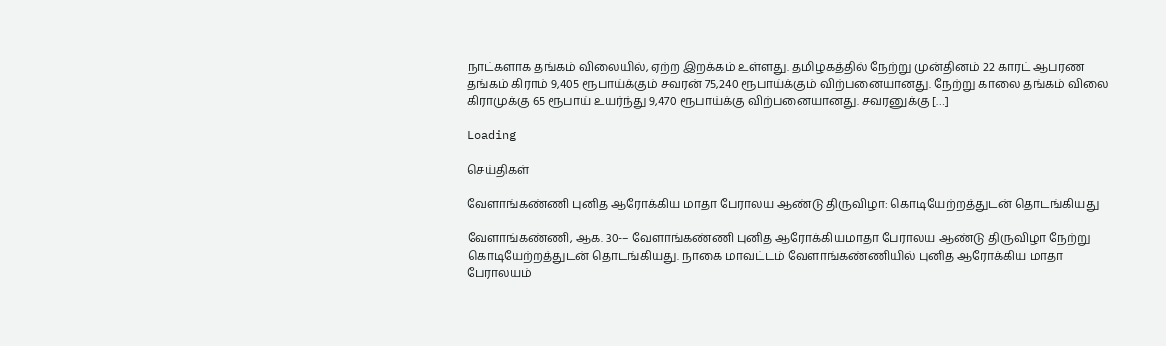நாட்களாக தங்கம் விலையில், ஏற்ற இறக்கம் உள்ளது. தமிழகத்தில் நேற்று முன்தினம் 22 காரட் ஆபரண தங்கம் கிராம் 9,405 ரூபாய்க்கும் சவரன் 75,240 ரூபாய்க்கும் விற்பனையானது. நேற்று காலை தங்கம் விலை கிராமுக்கு 65 ரூபாய் உயர்ந்து 9,470 ரூபாய்க்கு விற்பனையானது. சவரனுக்கு […]

Loading

செய்திகள்

வேளாங்கண்ணி புனித ஆரோக்கிய மாதா பேராலய ஆண்டு திருவிழா: கொடியேற்றத்துடன் தொடங்கியது

வேளாங்கண்ணி, ஆக. 30-– வேளாங்கண்ணி புனித ஆரோக்கியமாதா பேராலய ஆண்டு திருவிழா நேற்று கொடியேற்றத்துடன் தொடங்கியது. நாகை மாவட்டம் வேளாங்கண்ணியில் புனித ஆரோக்கிய மாதா பேராலயம்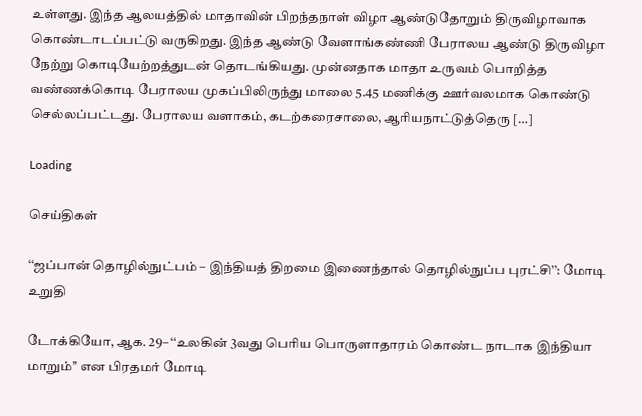உள்ளது. இந்த ஆலயத்தில் மாதாவின் பிறந்தநாள் விழா ஆண்டுதோறும் திருவிழாவாக கொண்டாடப்பட்டு வருகிறது. இந்த ஆண்டு வேளாங்கண்ணி பேராலய ஆண்டு திருவிழா நேற்று கொடியேற்றத்துடன் தொடங்கியது. முன்னதாக மாதா உருவம் பொறித்த வண்ணக்கொடி பேராலய முகப்பிலிருந்து மாலை 5.45 மணிக்கு ஊர்வலமாக கொண்டு செல்லப்பட்டது. பேராலய வளாகம், கடற்கரைசாலை, ஆரியநாட்டுத்தெரு […]

Loading

செய்திகள்

‘‘ஜப்பான் தொழில்நுட்பம் – இந்தியத் திறமை இணைந்தால் தொழில்நுப்ப புரட்சி’’: மோடி உறுதி

டோக்கியோ, ஆக. 29– ‘‘உலகின் 3வது பெரிய பொருளாதாரம் கொண்ட நாடாக இந்தியா மாறும்’’ என பிரதமர் மோடி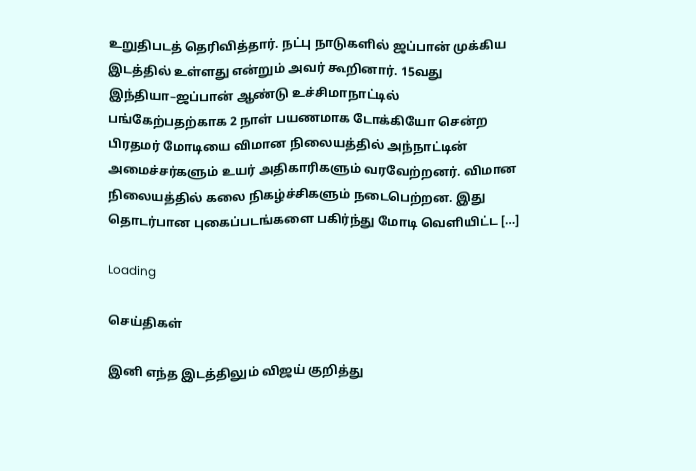உறுதிபடத் தெரிவித்தார். நட்பு நாடுகளில் ஜப்பான் முக்கிய இடத்தில் உள்ளது என்றும் அவர் கூறினார். 15வது இந்தியா–ஜப்பான் ஆண்டு உச்சிமாநாட்டில் பங்கேற்பதற்காக 2 நாள் பயணமாக டோக்கியோ சென்ற பிரதமர் மோடியை விமான நிலையத்தில் அந்நாட்டின் அமைச்சர்களும் உயர் அதிகாரிகளும் வரவேற்றனர். விமான நிலையத்தில் கலை நிகழ்ச்சிகளும் நடைபெற்றன. இது தொடர்பான புகைப்படங்களை பகிர்ந்து மோடி வெளியிட்ட […]

Loading

செய்திகள்

இனி எந்த இடத்திலும் விஜய் குறித்து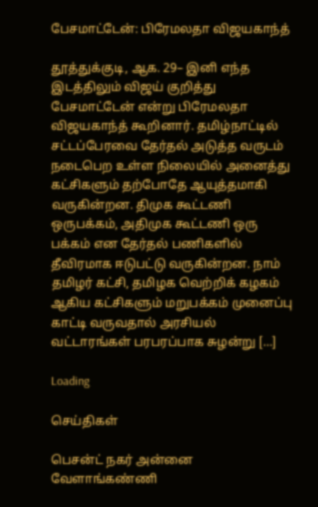பேசமாட்டேன்: பிரேமலதா விஜயகாந்த்

தூத்துக்குடி, ஆக. 29– இனி எந்த இடத்திலும் விஜய் குறித்து பேசமாட்டேன் என்று பிரேமலதா விஜயகாந்த் கூறினார். தமிழ்நாட்டில் சட்டப்பேரவை தேர்தல் அடுத்த வருடம் நடைபெற உள்ள நிலையில் அனைத்து கட்சிகளும் தற்போதே ஆயுத்தமாகி வருகின்றன. திமுக கூட்டணி ஒருபக்கம், அதிமுக கூட்டணி ஒரு பக்கம் என தேர்தல் பணிகளில் தீவிரமாக ஈடுபட்டு வருகின்றன. நாம் தமிழர் கட்சி, தமிழக வெற்றிக் கழகம் ஆகிய கட்சிகளும் மறுபக்கம் முனைப்பு காட்டி வருவதால் அரசியல் வட்டாரங்கள் பரபரப்பாக சுழன்று […]

Loading

செய்திகள்

பெசன்ட் நகர் அன்னை வேளாங்கண்ணி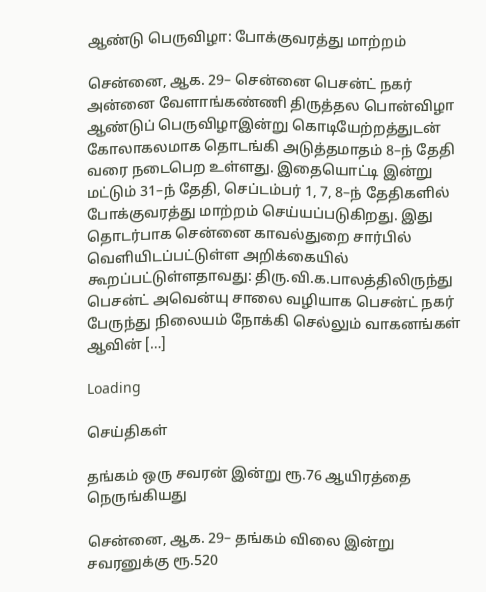ஆண்டு பெருவிழா: போக்குவரத்து மாற்றம்

சென்னை, ஆக. 29– சென்னை பெசன்ட் நகர் அன்னை வேளாங்கண்ணி திருத்தல பொன்விழா ஆண்டுப் பெருவிழாஇன்று கொடியேற்றத்துடன் கோலாகலமாக தொடங்கி அடுத்தமாதம் 8–ந் தேதி வரை நடைபெற உள்ளது. இதையொட்டி இன்று மட்டும் 31–ந் தேதி, செப்டம்பர் 1, 7, 8–ந் தேதிகளில் போக்குவரத்து மாற்றம் செய்யப்படுகிறது. இது தொடர்பாக சென்னை காவல்துறை சார்பில் வெளியிடப்பட்டுள்ள அறிக்கையில் கூறப்பட்டுள்ளதாவது: திரு.வி.க.பாலத்திலிருந்து பெசன்ட் அவென்யு சாலை வழியாக பெசன்ட் நகர் பேருந்து நிலையம் நோக்கி செல்லும் வாகனங்கள் ஆவின் […]

Loading

செய்திகள்

தங்கம் ஒரு சவரன் இன்று ரூ.76 ஆயிரத்தை நெருங்கியது

சென்னை, ஆக. 29– தங்கம் விலை இன்று சவரனுக்கு ரூ.520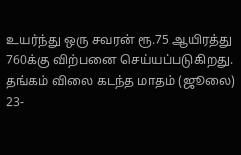உயர்ந்து ஒரு சவரன் ரூ.75 ஆயிரத்து 760க்கு விற்பனை செய்யப்படுகிறது. தங்கம் விலை கடந்த மாதம் (ஜூலை) 23-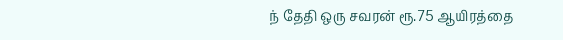ந் தேதி ஒரு சவரன் ரூ.75 ஆயிரத்தை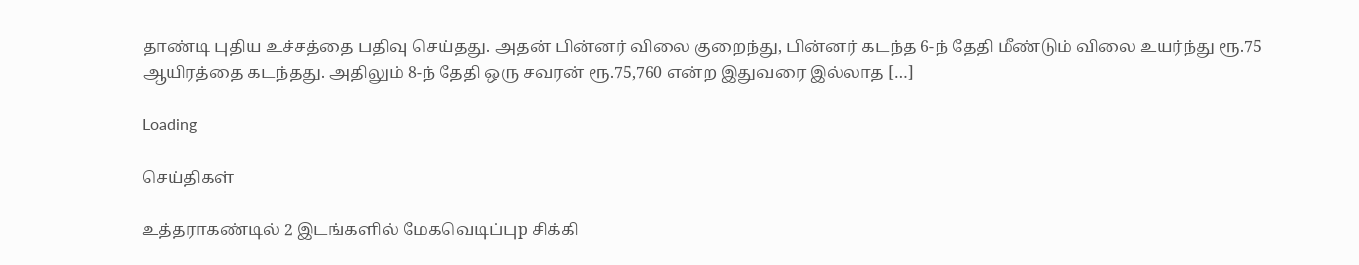தாண்டி புதிய உச்சத்தை பதிவு செய்தது. அதன் பின்னர் விலை குறைந்து, பின்னர் கடந்த 6-ந் தேதி மீண்டும் விலை உயர்ந்து ரூ.75 ஆயிரத்தை கடந்தது. அதிலும் 8-ந் தேதி ஒரு சவரன் ரூ.75,760 என்ற இதுவரை இல்லாத […]

Loading

செய்திகள்

உத்தராகண்டில் 2 இடங்களில் மேகவெடிப்புp சிக்கி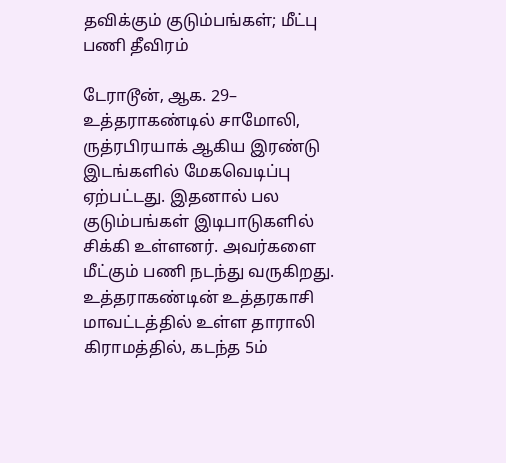தவிக்கும் குடும்பங்கள்; மீட்பு பணி தீவிரம்

டேராடூன், ஆக. 29– உத்தராகண்டில் சாமோலி, ருத்ரபிரயாக் ஆகிய இரண்டு இடங்களில் மேகவெடிப்பு ஏற்பட்டது. இதனால் பல குடும்பங்கள் இடிபாடுகளில் சிக்கி உள்ளனர். அவர்களை மீட்கும் பணி நடந்து வருகிறது. உத்தராகண்டின் உத்தரகாசி மாவட்டத்தில் உள்ள தாராலி கிராமத்தில், கடந்த 5ம்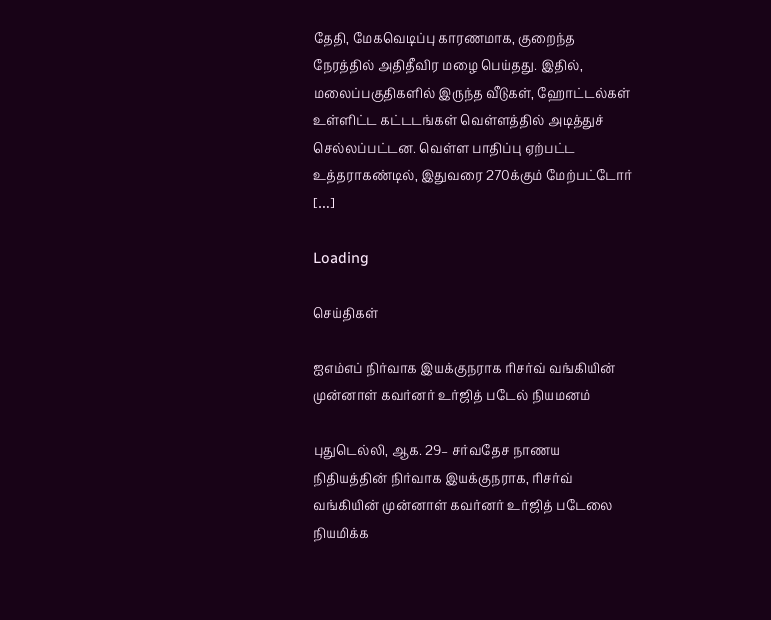தேதி, மேகவெடிப்பு காரணமாக, குறைந்த நேரத்தில் அதிதீவிர மழை பெய்தது. இதில், மலைப்பகுதிகளில் இருந்த வீடுகள், ஹோட்டல்கள் உள்ளிட்ட கட்டடங்கள் வெள்ளத்தில் அடித்துச் செல்லப்பட்டன. வெள்ள பாதிப்பு ஏற்பட்ட உத்தராகண்டில், இதுவரை 270க்கும் மேற்பட்டோர் […]

Loading

செய்திகள்

ஐஎம்எப் நிர்வாக இயக்குநராக ரிசர்வ் வங்கியின் முன்னாள் கவர்னர் உர்ஜித் படேல் நியமனம்

புதுடெல்லி, ஆக. 29– சர்வதேச நாணய நிதியத்தின் நிர்வாக இயக்குநராக, ரிசர்வ் வங்கியின் முன்னாள் கவர்னர் உர்ஜித் படேலை நியமிக்க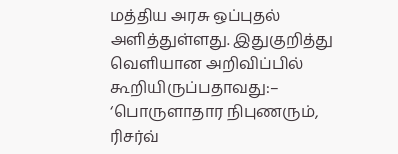மத்திய அரசு ஒப்புதல் அளித்துள்ளது. இதுகுறித்து வெளியான அறிவிப்பில் கூறியிருப்பதாவது:– ‘பொருளாதார நிபுணரும், ரிசர்வ்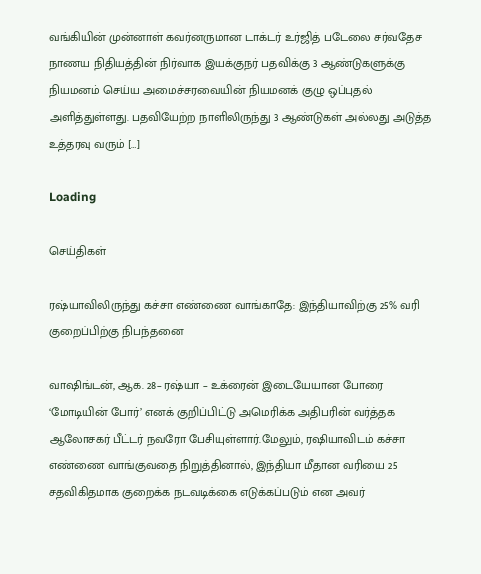வங்கியின் முன்னாள் கவர்னருமான டாக்டர் உர்ஜித் படேலை சர்வதேச நாணய நிதியத்தின் நிர்வாக இயக்குநர் பதவிக்கு 3 ஆண்டுகளுக்கு நியமனம் செய்ய அமைச்சரவையின் நியமனக் குழு ஒப்புதல் அளித்துள்ளது. பதவியேற்ற நாளிலிருந்து 3 ஆண்டுகள் அல்லது அடுத்த உத்தரவு வரும் […]

Loading

செய்திகள்

ரஷ்யாவிலிருந்து கச்சா எண்ணை வாங்காதே: இந்தியாவிற்கு 25% வரி குறைப்பிற்கு நிபந்தனை

வாஷிங்டன், ஆக. 28– ரஷ்யா – உக்ரைன் இடையேயான போரை ‘மோடியின் போர்’ எனக் குறிப்பிட்டு அமெரிக்க அதிபரின் வர்த்தக ஆலோசகர் பீட்டர் நவரோ பேசியுள்ளார்.மேலும், ரஷியாவிடம் கச்சா எண்ணை வாங்குவதை நிறுத்தினால், இந்தியா மீதான வரியை 25 சதவிகிதமாக குறைக்க நடவடிக்கை எடுக்கப்படும் என அவர்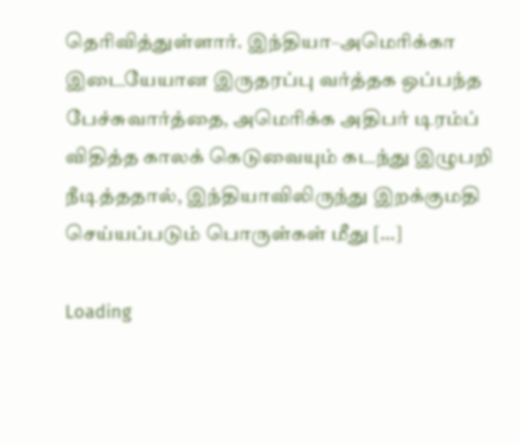தெரிவித்துள்ளார். இந்தியா–அமெரிக்கா இடையேயான இருதரப்பு வர்த்தக ஒப்பந்த பேச்சுவார்த்தை, அமெரிக்க அதிபர் டிரம்ப் விதித்த காலக் கெடுவையும் கடந்து இழுபறி நீடித்ததால், இந்தியாவிலிருந்து இறக்குமதி செய்யப்படும் பொருள்கள் மீது […]

Loading